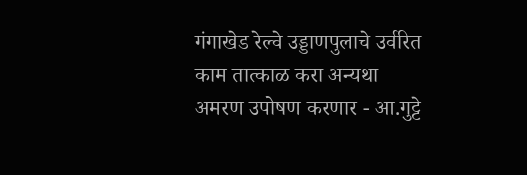गंगाखेड रेल्वे उड्डाणपुलाचे उर्वरित काम तात्काळ करा अन्यथा अमरण उपोषण करणार - आ.गुट्टे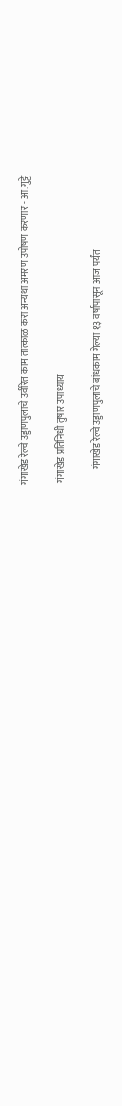गंगाखेड रेल्वे उड्डाणपुलाचे उर्वरित काम तात्काळ करा अन्यथा अमरण उपोषण करणार - आ.गुट्टे

 गंगाखेड प्रतिनिधी तुषार उपाध्याय

        गंगाखेड रेल्वे उड्डाणपुलाचे बांधकाम गेल्या १३ वर्षापासून आज पर्यंत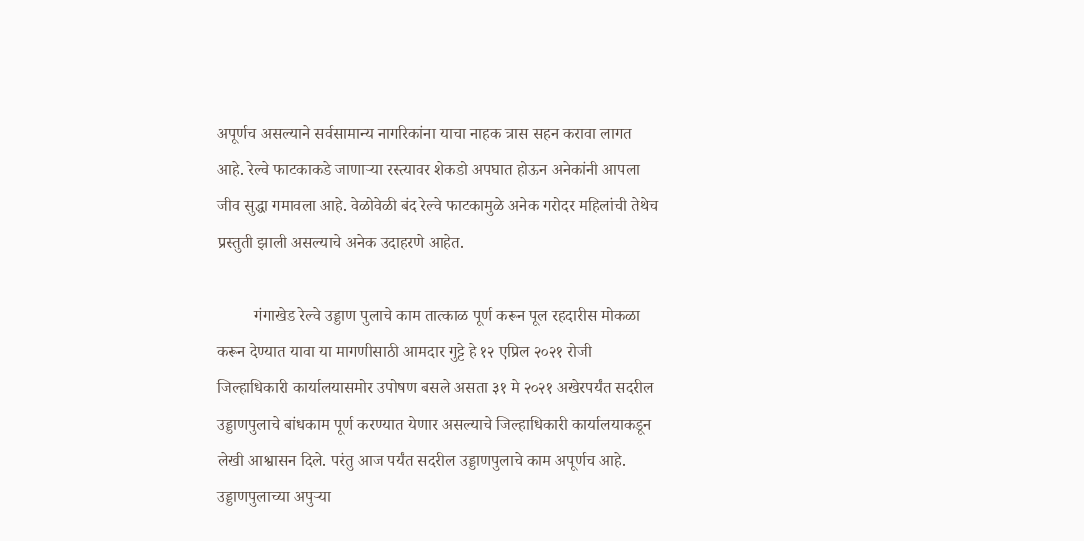अपूर्णच असल्याने सर्वसामान्य नागरिकांना याचा नाहक त्रास सहन करावा लागत आहे. रेल्वे फाटकाकडे जाणाऱ्या रस्त्यावर शेकडो अपघात होऊन अनेकांनी आपला जीव सुद्धा गमावला आहे. वेळोवेळी बंद रेल्वे फाटकामुळे अनेक गरोदर महिलांची तेथेच प्रस्तुती झाली असल्याचे अनेक उदाहरणे आहेत.

         गंगाखेड रेल्वे उड्डाण पुलाचे काम तात्काळ पूर्ण करून पूल रहदारीस मोकळा करून देण्यात यावा या मागणीसाठी आमदार गुट्टे हे १२ एप्रिल २०२१ रोजी जिल्हाधिकारी कार्यालयासमोर उपोषण बसले असता ३१ मे २०२१ अखेरपर्यंत सदरील उड्डाणपुलाचे बांधकाम पूर्ण करण्यात येणार असल्याचे जिल्हाधिकारी कार्यालयाकडून लेखी आश्वासन दिले. परंतु आज पर्यंत सदरील उड्डाणपुलाचे काम अपूर्णच आहे. उड्डाणपुलाच्या अपुऱ्या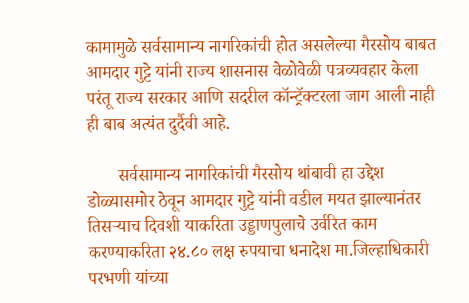कामामुळे सर्वसामान्य नागरिकांची होत असलेल्या गैरसोय बाबत आमदार गुट्टे यांनी राज्य शासनास वेळोवेळी पत्रव्यवहार केला परंतू राज्य सरकार आणि सदरील कॉन्ट्रॅक्टरला जाग आली नाही ही बाब अत्यंत दुर्दैवी आहे.

       सर्वसामान्य नागरिकांची गैरसोय थांबावी हा उद्देश डोळ्यासमोर ठेवून आमदार गुट्टे यांनी वडील मयत झाल्यानंतर तिसऱ्याच दिवशी याकरिता उड्डाणपुलाचे उर्वरित काम करण्याकरिता २४.८० लक्ष रुपयाचा धनादेश मा.जिल्हाधिकारी परभणी यांच्या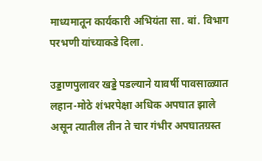माध्यमातून कार्यकारी अभियंता सा. बां. विभाग परभणी यांच्याकडे दिला.

उड्डाणपुलावर खड्डे पडल्याने यावर्षी पावसाळ्यात लहान-मोठे शंभरपेक्षा अधिक अपघात झाले असून त्यातील तीन ते चार गंभीर अपघातग्रस्त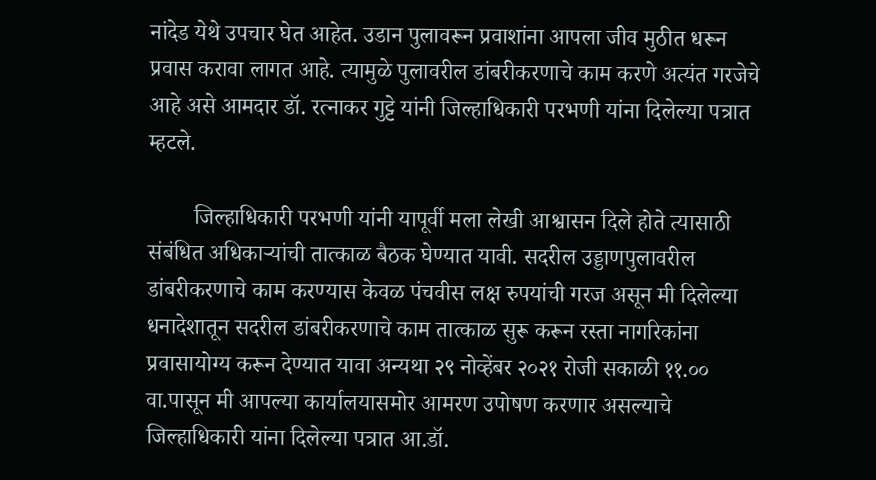नांदेड येथे उपचार घेत आहेत. उडान पुलावरून प्रवाशांना आपला जीव मुठीत धरून प्रवास करावा लागत आहे. त्यामुळे पुलावरील डांबरीकरणाचे काम करणे अत्यंत गरजेचे आहे असे आमदार डॉ. रत्नाकर गुट्टे यांनी जिल्हाधिकारी परभणी यांना दिलेल्या पत्रात म्हटले.

        जिल्हाधिकारी परभणी यांनी यापूर्वी मला लेखी आश्वासन दिले होते त्यासाठी संबंधित अधिकाऱ्यांची तात्काळ बैठक घेण्यात यावी. सदरील उड्डाणपुलावरील डांबरीकरणाचे काम करण्यास केवळ पंचवीस लक्ष रुपयांची गरज असून मी दिलेल्या धनादेशातून सदरील डांबरीकरणाचे काम तात्काळ सुरू करून रस्ता नागरिकांना प्रवासायोग्य करून देण्यात यावा अन्यथा २९ नोव्हेंबर २०२१ रोजी सकाळी ११.०० वा.पासून मी आपल्या कार्यालयासमोर आमरण उपोषण करणार असल्याचे जिल्हाधिकारी यांना दिलेल्या पत्रात आ.डॉ.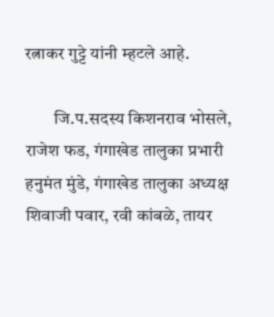रत्नाकर गुट्टे यांनी म्हटले आहे.

        जि.प.सदस्य किशनराव भोसले, राजेश फड, गंगाखेड तालुका प्रभारी हनुमंत मुंडे, गंगाखेड तालुका अध्यक्ष शिवाजी पवार, रवी कांबळे, तायर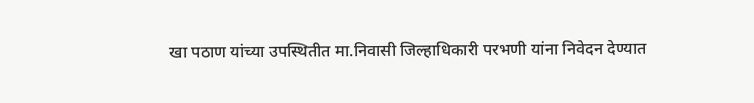खा पठाण यांच्या उपस्थितीत मा.निवासी जिल्हाधिकारी परभणी यांना निवेदन देण्यात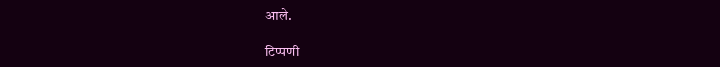आले.

टिप्पणी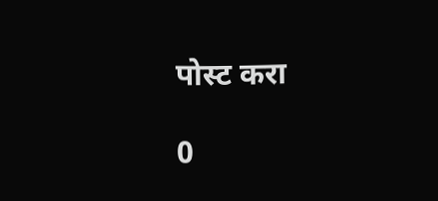पोस्ट करा

0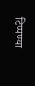टिप्पण्या